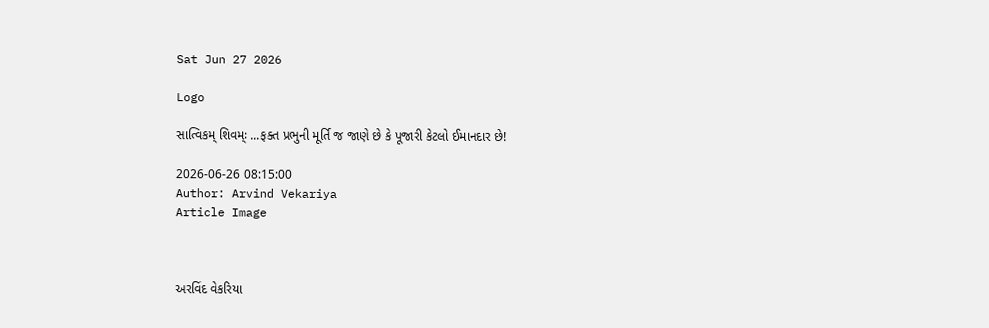Sat Jun 27 2026

Logo

સાત્વિકમ્‌‍ શિવમ્ઃ ...ફક્ત પ્રભુની મૂર્તિ જ જાણે છે કે પૂજારી કેટલો ઈમાનદાર છે!

2026-06-26 08:15:00
Author: Arvind Vekariya
Article Image



અરવિંદ વેકરિયા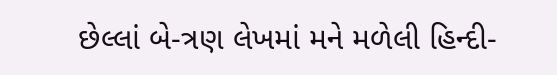છેલ્લાં બે-ત્રણ લેખમાં મને મળેલી હિન્દી-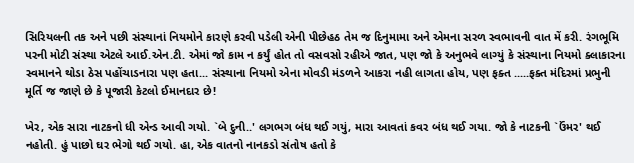સિરિયલની તક અને પછી સંસ્થાનાં નિયમોને કારણે કરવી પડેલી એની પીછેહઠ તેમ જ દિનુમામા અને એમના સરળ સ્વભાવની વાત મેં કરી. રંગભૂમિ પરની મોટી સંસ્થા એટલે આઈ.એન.ટી. એમાં જો કામ ન કર્યું હોત તો વસવસો રહીએ જાત, પણ જો કે અનુભવે લાગ્યું કે સંસ્થાના નિયમો ક્લાકારના સ્વમાનને થોડા ઠેસ પહોંચાડનારા પણ હતા... સંસ્થાના નિયમો એના મોવડી મંડળને આકરા નહી લાગતા હોય, પણ ફક્ત .....ફક્ત મંદિરમાં પ્રભુની મૂર્તિ જ જાણે છે કે પૂજારી કેટલો ઈમાનદાર છે!

ખેર, એક સારા નાટકનો ધી એન્ડ આવી ગયો. `બે દુની..' લગભગ બંધ થઈ ગયું, મારા આવતાં કવર બંધ થઈ ગયા. જો કે નાટકની `ઉંમર' થઈ નહોતી. હું પાછો ઘર ભેગો થઈ ગયો. હા, એક વાતનો નાનકડો સંતોષ હતો કે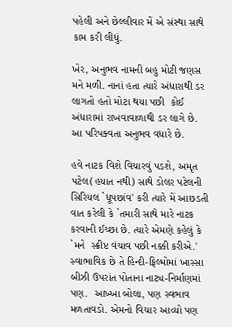પહેલી અને છેલ્લીવાર મેં એ સંસ્થા સાથે કામ કરી લીધું.

ખેર, અનુભવ નામની બહુ મોટી જણસ મને મળી. નાનાં હતા ત્યારે અંધારાથી ડર લાગતો હતો મોટા થયા પછી  કોઈ અંધારામાં રાખવાવાળાથી ડર લાગે છે. આ પરિપક્વતા અનુભવ વધારે છે.

હવે નાટક વિશે વિચારવું પડશે, અમૃત પટેલ(હયાત નથી) સાથે ડોલર પટેલની સિરિયલ `ધૂપછાંવ' કરી ત્યારે મેં આછડતી વાત કરેલી કે `તમારી સાથે મારે નાટક કરવાની ઈચ્છા છે. ત્યારે એમણે કહેલું કે `મને  સ્ક્રીપ્ટ વંચાવ પછી નક્કી કરીએ.' સ્વાભાવિક છે તે હિન્દી-ફિલ્મોમાં ખાસ્સા બીઝી ઉપરાંત પોતાના નાટ્ય-નિર્માણમાં પણ.  આખ્ખા બોલા, પણ સ્વભાવ મળતાવડો. એમનો વિચાર આવ્યો પણ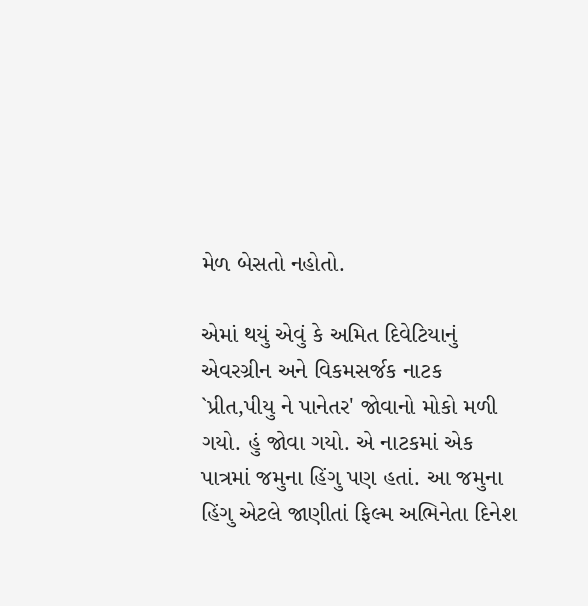મેળ બેસતો નહોતો.

એમાં થયું એવું કે અમિત દિવેટિયાનું એવરગ્રીન અને વિકમસર્જક નાટક `પ્રીત,પીયુ ને પાનેતર' જોવાનો મોકો મળી ગયો. હું જોવા ગયો. એ નાટકમાં એક પાત્રમાં જમુના હિંગુ પણ હતાં. આ જમુના હિંગુ એટલે જાણીતાં ફિલ્મ અભિનેતા દિનેશ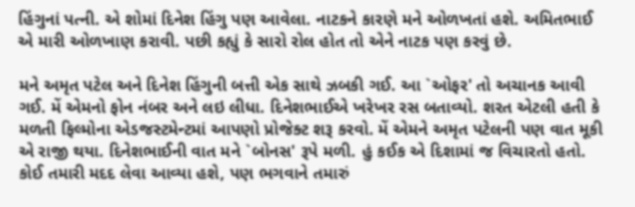હિંગુનાં પત્ની. એ શોમાં દિનેશ હિંગુ પણ આવેલા. નાટકને કારણે મને ઓળખતાં હશે. અમિતભાઈ એ મારી ઓળખાણ કરાવી. પછી કહ્યું કે સારો રોલ હોત તો એને નાટક પણ કરવું છે.

મને અમૃત પટેલ અને દિનેશ હિંગુની બત્તી એક સાથે ઝબકી ગઈ. આ `ઓફર' તો અચાનક આવી ગઈ. મેં એમનો ફોન નંબર અને લઇ લીધા. દિનેશભાઈએ ખરેખર રસ બતાવ્યો. શરત એટલી હતી કે મળતી ફિલ્મોના એડજસ્ટમેન્ટમાં આપણો પ્રોજેક્ટ શરૂ કરવો. મેં એમને અમૃત પટેલની પણ વાત મૂકી એ રાજી થયા. દિનેશભાઈની વાત મને `બોનસ' રૂપે મળી. હું કઈક એ દિશામાં જ વિચારતો હતો. કોઈ તમારી મદદ લેવા આવ્યા હશે, પણ ભગવાને તમારું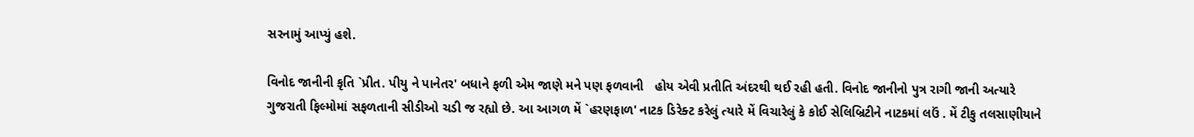સરનામું આપ્યું હશે.

વિનોદ જાનીની કૃતિ `પ્રીત. પીયુ ને પાનેતર' બધાને ફળી એમ જાણે મને પણ ફળવાની   હોય એવી પ્રતીતિ અંદરથી થઈ રહી હતી. વિનોદ જાનીનો પુત્ર રાગી જાની અત્યારે ગુજરાતી ફિલ્મોમાં સફળતાની સીડીઓ ચડી જ રહ્યો છે. આ આગળ મેં `હરણફાળ' નાટક ડિરેક્ટ કરેલું ત્યારે મેં વિચારેલું કે કોઈ સેલિબ્રિટીને નાટકમાં લઉં . મેં ટીકુ તલસાણીયાને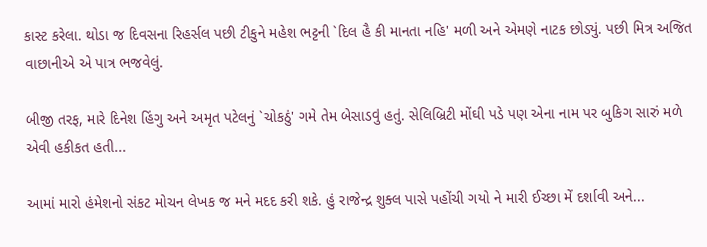કાસ્ટ કરેલા. થોડા જ દિવસના રિહર્સલ પછી ટીકુને મહેશ ભટ્ટની `દિલ હૈ કી માનતા નહિ' મળી અને એમણે નાટક છોડ્યું. પછી મિત્ર અજિત વાછાનીએ એ પાત્ર ભજવેલું.

બીજી તરફ, મારે દિનેશ હિંગુ અને અમૃત પટેલનું `ચોકઠું' ગમે તેમ બેસાડવું હતું. સેલિબ્રિટી મોંઘી પડે પણ એના નામ પર બુકિગ સારું મળે એવી હકીકત હતી...

આમાં મારો હંમેશનો સંકટ મોચન લેખક જ મને મદદ કરી શકે. હું રાજેન્દ્ર શુક્લ પાસે પહોંચી ગયો ને મારી ઈચ્છા મેં દર્શાવી અને...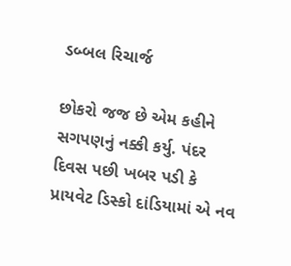ડબ્બલ રિચાર્જ

છોકરો જજ છે એમ કહીને સગપણનું નક્કી કર્યુ. પંદર દિવસ પછી ખબર પડી કે પ્રાયવેટ ડિસ્કો દાંડિયામાં એ નવ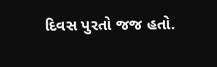દિવસ પુરતો જજ હતો.